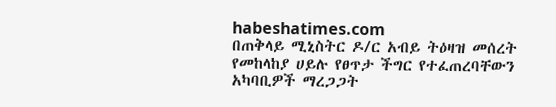habeshatimes.com
በጠቅላይ ሚኒስትር ዶ/ር አብይ ትዕዛዝ መሰረት የመከላከያ ሀይሉ የፀጥታ ችግር የተፈጠረባቸውን አካባቢዎች ማረጋጋት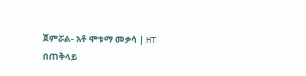ጀምሯል- አቶ ሞቱማ መቃሳ | HT
በጠቅላይ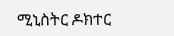ሚኒስትር ዶክተር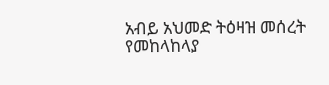አብይ አህመድ ትዕዛዝ መሰረት የመከላከላያ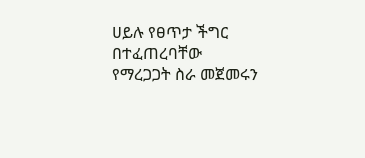ሀይሉ የፀጥታ ችግር በተፈጠረባቸው የማረጋጋት ስራ መጀመሩን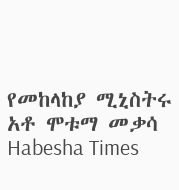የመከላከያ ሚኒስትሩ አቶ ሞቱማ መቃሳ
Habesha Times